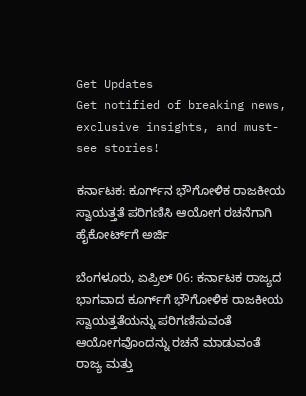Get Updates
Get notified of breaking news, exclusive insights, and must-see stories!

ಕರ್ನಾಟಕ: ಕೂರ್ಗ್‌ನ ಭೌಗೋಳಿಕ ರಾಜಕೀಯ ಸ್ವಾಯತ್ತತೆ ಪರಿಗಣಿಸಿ ಆಯೋಗ ರಚನೆಗಾಗಿ ಹೈಕೋರ್ಟ್‌ಗೆ ಅರ್ಜಿ

ಬೆಂಗಳೂರು, ಏಪ್ರಿಲ್ 06: ಕರ್ನಾಟಕ ರಾಜ್ಯದ ಭಾಗವಾದ ಕೂರ್ಗ್‌ಗೆ ಭೌಗೋಳಿಕ ರಾಜಕೀಯ ಸ್ವಾಯತ್ತತೆಯನ್ನು ಪರಿಗಣಿಸುವಂತೆ ಆಯೋಗವೊಂದನ್ನು ರಚನೆ ಮಾಡುವಂತೆ ರಾಜ್ಯ ಮತ್ತು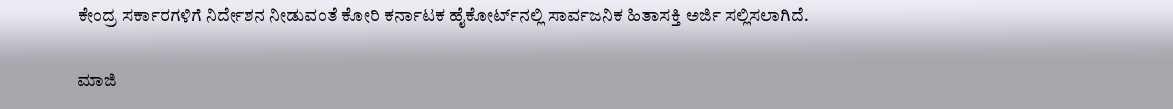ಕೇಂದ್ರ ಸರ್ಕಾರಗಳಿಗೆ ನಿರ್ದೇಶನ ನೀಡುವಂತೆ ಕೋರಿ ಕರ್ನಾಟಕ ಹೈಕೋರ್ಟ್‌ನಲ್ಲಿ ಸಾರ್ವಜನಿಕ ಹಿತಾಸಕ್ತಿ ಅರ್ಜಿ ಸಲ್ಲಿಸಲಾಗಿದೆ.

ಮಾಜಿ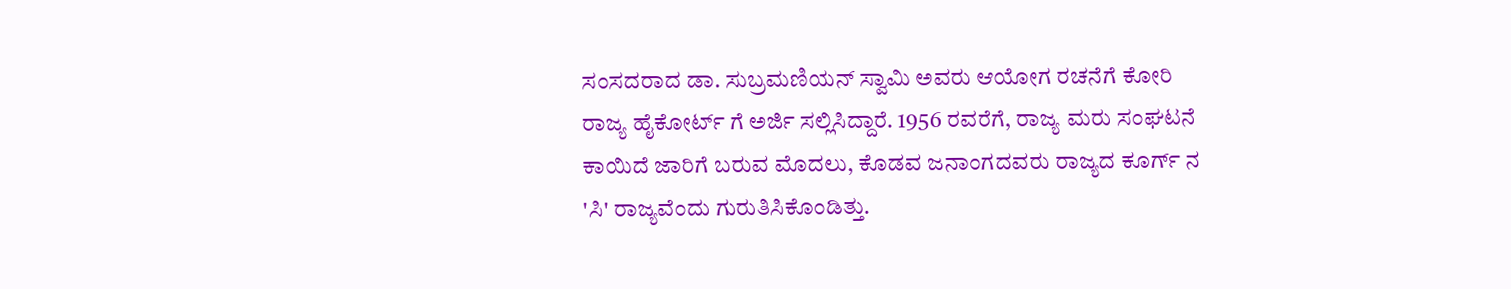ಸಂಸದರಾದ ಡಾ. ಸುಬ್ರಮಣಿಯನ್ ಸ್ವಾಮಿ ಅವರು ಆಯೋಗ ರಚನೆಗೆ ಕೋರಿ ರಾಜ್ಯ ಹೈಕೋರ್ಟ್ ಗೆ ಅರ್ಜಿ ಸಲ್ಲಿಸಿದ್ದಾರೆ. 1956 ರವರೆಗೆ, ರಾಜ್ಯ ಮರು ಸಂಘಟನೆ ಕಾಯಿದೆ ಜಾರಿಗೆ ಬರುವ ಮೊದಲು, ಕೊಡವ ಜನಾಂಗದವರು ರಾಜ್ಯದ ಕೂರ್ಗ್ ನ 'ಸಿ' ರಾಜ್ಯವೆಂದು ಗುರುತಿಸಿಕೊಂಡಿತ್ತು.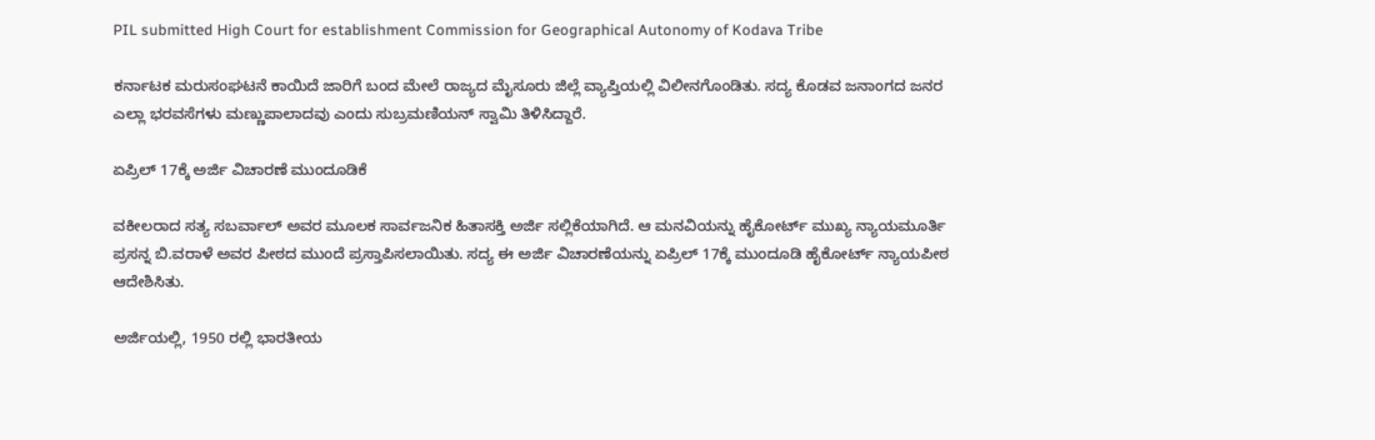PIL submitted High Court for establishment Commission for Geographical Autonomy of Kodava Tribe

ಕರ್ನಾಟಕ ಮರುಸಂಘಟನೆ ಕಾಯಿದೆ ಜಾರಿಗೆ ಬಂದ ಮೇಲೆ ರಾಜ್ಯದ ಮೈಸೂರು ಜಿಲ್ಲೆ ವ್ಯಾಪ್ತಿಯಲ್ಲಿ ವಿಲೀನಗೊಂಡಿತು. ಸದ್ಯ ಕೊಡವ ಜನಾಂಗದ ಜನರ ಎಲ್ಲಾ ಭರವಸೆಗಳು ಮಣ್ಣುಪಾಲಾದವು ಎಂದು ಸುಬ್ರಮಣಿಯನ್ ಸ್ವಾಮಿ ತಿಳಿಸಿದ್ದಾರೆ.

ಏಪ್ರಿಲ್ 17ಕ್ಕೆ ಅರ್ಜಿ ವಿಚಾರಣೆ ಮುಂದೂಡಿಕೆ

ವಕೀಲರಾದ ಸತ್ಯ ಸಬರ್ವಾಲ್ ಅವರ ಮೂಲಕ ಸಾರ್ವಜನಿಕ ಹಿತಾಸಕ್ತಿ ಅರ್ಜಿ ಸಲ್ಲಿಕೆಯಾಗಿದೆ. ಆ ಮನವಿಯನ್ನು ಹೈಕೋರ್ಟ್‌ ಮುಖ್ಯ ನ್ಯಾಯಮೂರ್ತಿ ಪ್ರಸನ್ನ ಬಿ.ವರಾಳೆ ಅವರ ಪೀಠದ ಮುಂದೆ ಪ್ರಸ್ತಾಪಿಸಲಾಯಿತು. ಸದ್ಯ ಈ ಅರ್ಜಿ ವಿಚಾರಣೆಯನ್ನು ಏಪ್ರಿಲ್ 17ಕ್ಕೆ ಮುಂದೂಡಿ ಹೈಕೋರ್ಟ್ ನ್ಯಾಯಪೀಠ ಆದೇಶಿಸಿತು.

ಅರ್ಜಿಯಲ್ಲಿ, 1950 ರಲ್ಲಿ ಭಾರತೀಯ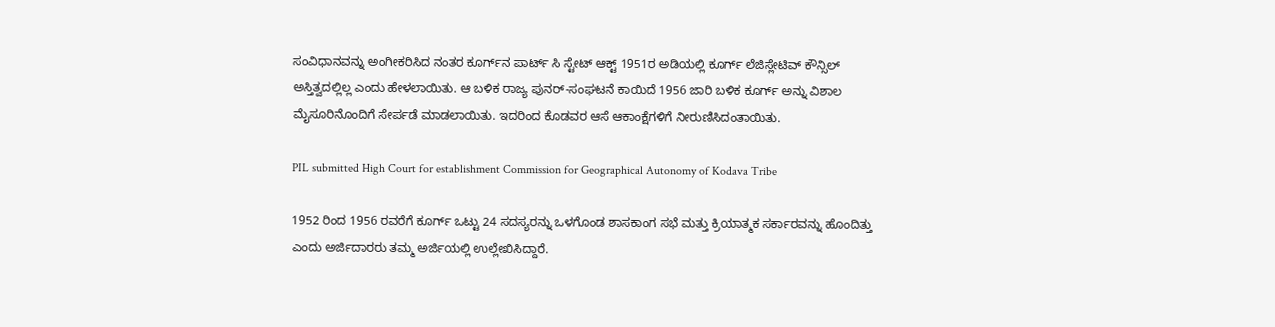ಸಂವಿಧಾನವನ್ನು ಅಂಗೀಕರಿಸಿದ ನಂತರ ಕೂರ್ಗ್‌ನ ಪಾರ್ಟ್ ಸಿ ಸ್ಟೇಟ್ ಆಕ್ಟ್ 1951ರ ಅಡಿಯಲ್ಲಿ ಕೂರ್ಗ್ ಲೆಜಿಸ್ಲೇಟಿವ್ ಕೌನ್ಸಿಲ್ ಅಸ್ತಿತ್ವದಲ್ಲಿಲ್ಲ ಎಂದು ಹೇಳಲಾಯಿತು. ಆ ಬಳಿಕ ರಾಜ್ಯ ಪುನರ್-ಸಂಘಟನೆ ಕಾಯಿದೆ 1956 ಜಾರಿ ಬಳಿಕ ಕೂರ್ಗ್ ಅನ್ನು ವಿಶಾಲ ಮೈಸೂರಿನೊಂದಿಗೆ ಸೇರ್ಪಡೆ ಮಾಡಲಾಯಿತು. ಇದರಿಂದ ಕೊಡವರ ಆಸೆ ಆಕಾಂಕ್ಷೆಗಳಿಗೆ ನೀರುಣಿಸಿದಂತಾಯಿತು.

PIL submitted High Court for establishment Commission for Geographical Autonomy of Kodava Tribe

1952 ರಿಂದ 1956 ರವರೆಗೆ ಕೂರ್ಗ್ ಒಟ್ಟು 24 ಸದಸ್ಯರನ್ನು ಒಳಗೊಂಡ ಶಾಸಕಾಂಗ ಸಭೆ ಮತ್ತು ಕ್ರಿಯಾತ್ಮಕ ಸರ್ಕಾರವನ್ನು ಹೊಂದಿತ್ತು ಎಂದು ಅರ್ಜಿದಾರರು ತಮ್ಮ ಅರ್ಜಿಯಲ್ಲಿ ಉಲ್ಲೇಖಿಸಿದ್ದಾರೆ.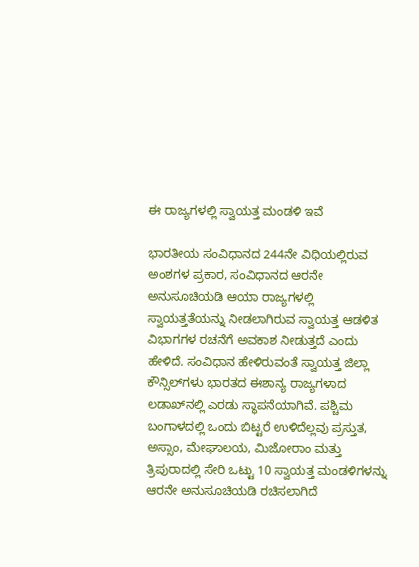ಈ ರಾಜ್ಯಗಳಲ್ಲಿ ಸ್ವಾಯತ್ತ ಮಂಡಳಿ ಇವೆ

ಭಾರತೀಯ ಸಂವಿಧಾನದ 244ನೇ ವಿಧಿಯಲ್ಲಿರುವ ಅಂಶಗಳ ಪ್ರಕಾರ, ಸಂವಿಧಾನದ ಆರನೇ ಅನುಸೂಚಿಯಡಿ ಆಯಾ ರಾಜ್ಯಗಳಲ್ಲಿ ಸ್ವಾಯತ್ತತೆಯನ್ನು ನೀಡಲಾಗಿರುವ ಸ್ವಾಯತ್ತ ಆಡಳಿತ ವಿಭಾಗಗಳ ರಚನೆಗೆ ಅವಕಾಶ ನೀಡುತ್ತದೆ ಎಂದು ಹೇಳಿದೆ. ಸಂವಿಧಾನ ಹೇಳಿರುವಂತೆ ಸ್ವಾಯತ್ತ ಜಿಲ್ಲಾ ಕೌನ್ಸಿಲ್‌ಗಳು ಭಾರತದ ಈಶಾನ್ಯ ರಾಜ್ಯಗಳಾದ ಲಡಾಖ್‌ನಲ್ಲಿ ಎರಡು ಸ್ಥಾಪನೆಯಾಗಿವೆ. ಪಶ್ಚಿಮ ಬಂಗಾಳದಲ್ಲಿ ಒಂದು ಬಿಟ್ಟರೆ ಉಳಿದೆಲ್ಲವು ಪ್ರಸ್ತುತ, ಅಸ್ಸಾಂ, ಮೇಘಾಲಯ, ಮಿಜೋರಾಂ ಮತ್ತು ತ್ರಿಪುರಾದಲ್ಲಿ ಸೇರಿ ಒಟ್ಟು 10 ಸ್ವಾಯತ್ತ ಮಂಡಳಿಗಳನ್ನು ಆರನೇ ಅನುಸೂಚಿಯಡಿ ರಚಿಸಲಾಗಿದೆ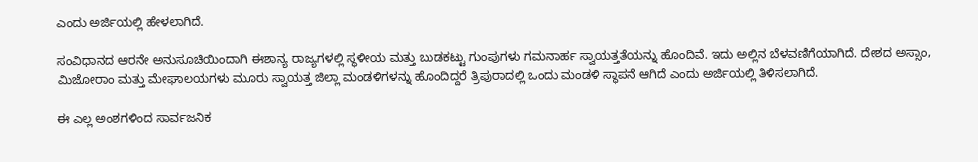ಎಂದು ಅರ್ಜಿಯಲ್ಲಿ ಹೇಳಲಾಗಿದೆ.

ಸಂವಿಧಾನದ ಆರನೇ ಅನುಸೂಚಿಯಿಂದಾಗಿ ಈಶಾನ್ಯ ರಾಜ್ಯಗಳಲ್ಲಿ ಸ್ಥಳೀಯ ಮತ್ತು ಬುಡಕಟ್ಟು ಗುಂಪುಗಳು ಗಮನಾರ್ಹ ಸ್ವಾಯತ್ತತೆಯನ್ನು ಹೊಂದಿವೆ. ಇದು ಅಲ್ಲಿನ ಬೆಳವಣಿಗೆಯಾಗಿದೆ. ದೇಶದ ಅಸ್ಸಾಂ, ಮಿಜೋರಾಂ ಮತ್ತು ಮೇಘಾಲಯಗಳು ಮೂರು ಸ್ವಾಯತ್ತ ಜಿಲ್ಲಾ ಮಂಡಳಿಗಳನ್ನು ಹೊಂದಿದ್ದರೆ ತ್ರಿಪುರಾದಲ್ಲಿ ಒಂದು ಮಂಡಳಿ ಸ್ಥಾಪನೆ ಆಗಿದೆ ಎಂದು ಅರ್ಜಿಯಲ್ಲಿ ತಿಳಿಸಲಾಗಿದೆ.

ಈ ಎಲ್ಲ ಅಂಶಗಳಿಂದ ಸಾರ್ವಜನಿಕ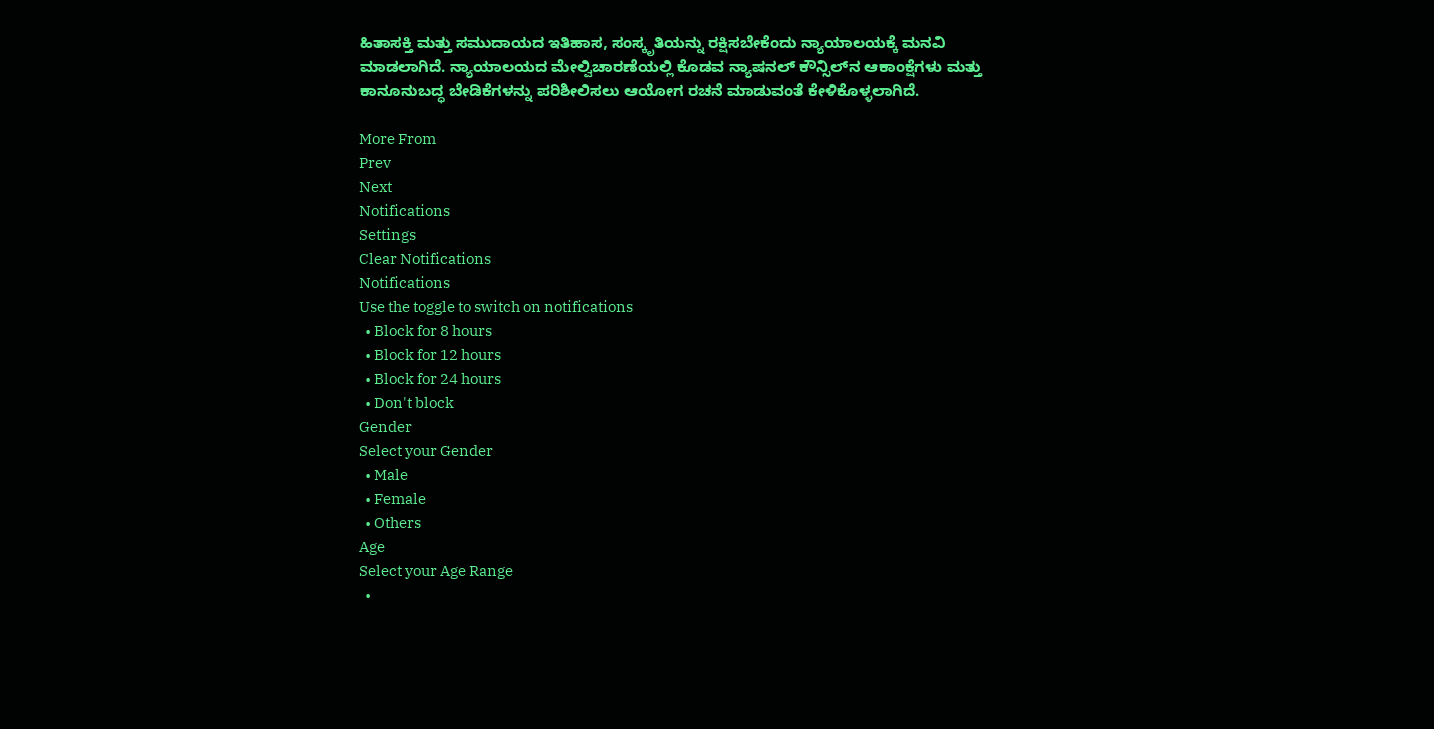ಹಿತಾಸಕ್ತಿ ಮತ್ತು ಸಮುದಾಯದ ಇತಿಹಾಸ, ಸಂಸ್ಕೃತಿಯನ್ನು ರಕ್ಷಿಸಬೇಕೆಂದು ನ್ಯಾಯಾಲಯಕ್ಕೆ ಮನವಿ ಮಾಡಲಾಗಿದೆ. ನ್ಯಾಯಾಲಯದ ಮೇಲ್ವಿಚಾರಣೆಯಲ್ಲಿ ಕೊಡವ ನ್ಯಾಷನಲ್ ಕೌನ್ಸಿಲ್‌ನ ಆಕಾಂಕ್ಷೆಗಳು ಮತ್ತು ಕಾನೂನುಬದ್ಧ ಬೇಡಿಕೆಗಳನ್ನು ಪರಿಶೀಲಿಸಲು ಆಯೋಗ ರಚನೆ ಮಾಡುವಂತೆ ಕೇಳಿಕೊಳ್ಳಲಾಗಿದೆ.

More From
Prev
Next
Notifications
Settings
Clear Notifications
Notifications
Use the toggle to switch on notifications
  • Block for 8 hours
  • Block for 12 hours
  • Block for 24 hours
  • Don't block
Gender
Select your Gender
  • Male
  • Female
  • Others
Age
Select your Age Range
  •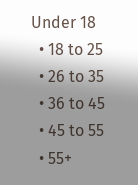Under 18
  • 18 to 25
  • 26 to 35
  • 36 to 45
  • 45 to 55
  • 55+